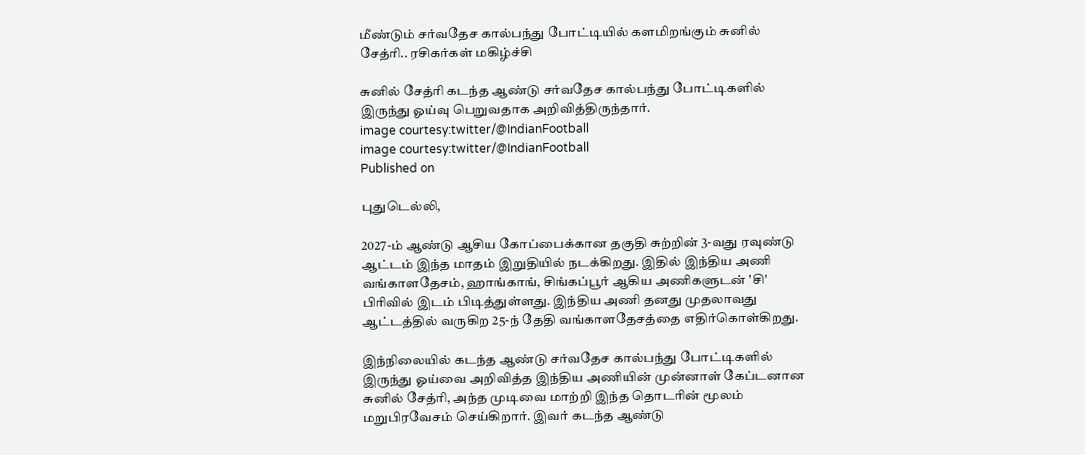மீண்டும் சர்வதேச கால்பந்து போட்டியில் களமிறங்கும் சுனில் சேத்ரி.. ரசிகர்கள் மகிழ்ச்சி

சுனில் சேத்ரி கடந்த ஆண்டு சர்வதேச கால்பந்து போட்டிகளில் இருந்து ஓய்வு பெறுவதாக அறிவித்திருந்தார்.
image courtesy:twitter/@IndianFootball
image courtesy:twitter/@IndianFootball
Published on

புதுடெல்லி,

2027-ம் ஆண்டு ஆசிய கோப்பைக்கான தகுதி சுற்றின் 3-வது ரவுண்டு ஆட்டம் இந்த மாதம் இறுதியில் நடக்கிறது. இதில் இந்திய அணி வங்காளதேசம், ஹாங்காங், சிங்கப்பூர் ஆகிய அணிகளுடன் 'சி' பிரிவில் இடம் பிடித்துள்ளது. இந்திய அணி தனது முதலாவது ஆட்டத்தில் வருகிற 25-ந் தேதி வங்காளதேசத்தை எதிர்கொள்கிறது.

இந்நிலையில் கடந்த ஆண்டு சர்வதேச கால்பந்து போட்டிகளில் இருந்து ஓய்வை அறிவித்த இந்திய அணியின் முன்னாள் கேப்டனான சுனில் சேத்ரி, அந்த முடிவை மாற்றி இந்த தொடரின் மூலம் மறுபிரவேசம் செய்கிறார். இவர் கடந்த ஆண்டு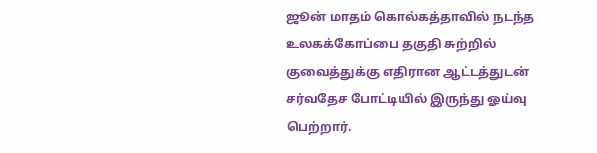ஜூன் மாதம் கொல்கத்தாவில் நடந்த உலகக்கோப்பை தகுதி சுற்றில் குவைத்துக்கு எதிரான ஆட்டத்துடன் சர்வதேச போட்டியில் இருந்து ஓய்வு பெற்றார்.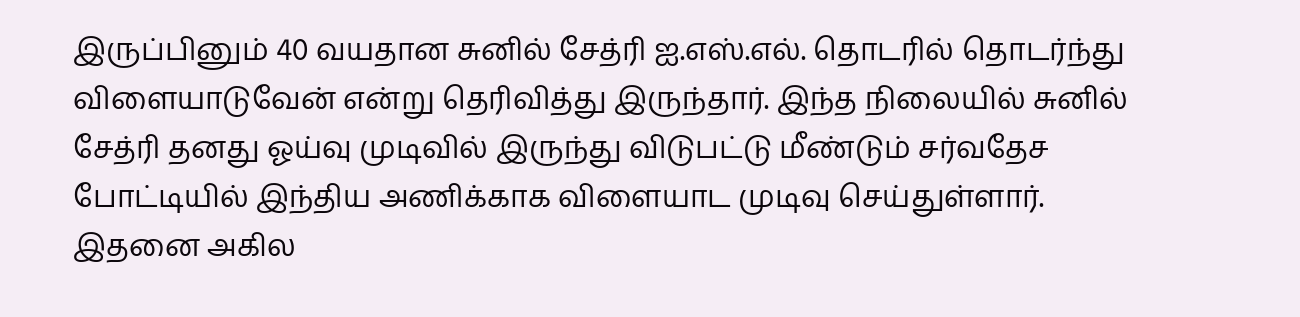இருப்பினும் 40 வயதான சுனில் சேத்ரி ஐ.எஸ்.எல். தொடரில் தொடர்ந்து விளையாடுவேன் என்று தெரிவித்து இருந்தார். இந்த நிலையில் சுனில் சேத்ரி தனது ஓய்வு முடிவில் இருந்து விடுபட்டு மீண்டும் சர்வதேச போட்டியில் இந்திய அணிக்காக விளையாட முடிவு செய்துள்ளார். இதனை அகில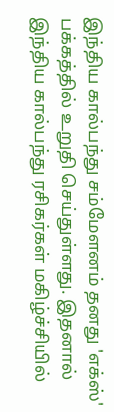இந்திய கால்பந்து சம்மேளனம் தனது 'எக்ஸ்' பக்கத்தில் உறுதி செய்துள்ளது. இதனால் இந்திய கால்பந்து ரசிகர்கள் மகிழ்ச்சியில்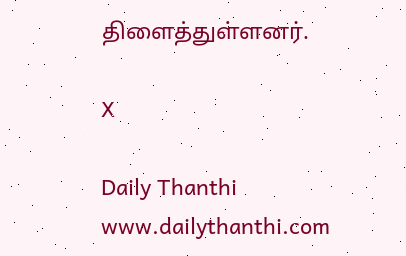திளைத்துள்ளனர்.

X

Daily Thanthi
www.dailythanthi.com